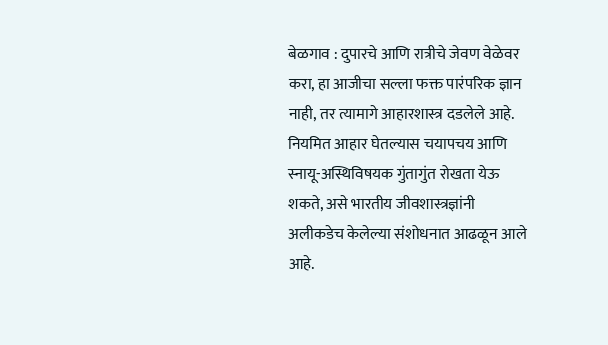बेळगाव : दुपारचे आणि रात्रीचे जेवण वेळेवर करा, हा आजीचा सल्ला फक्त पारंपरिक ज्ञान नाही, तर त्यामागे आहारशास्त्र दडलेले आहे. नियमित आहार घेतल्यास चयापचय आणि स्नायू-अस्थिविषयक गुंतागुंत रोखता येऊ शकते, असे भारतीय जीवशास्त्रज्ञांनी अलीकडेच केलेल्या संशोधनात आढळून आले आहे.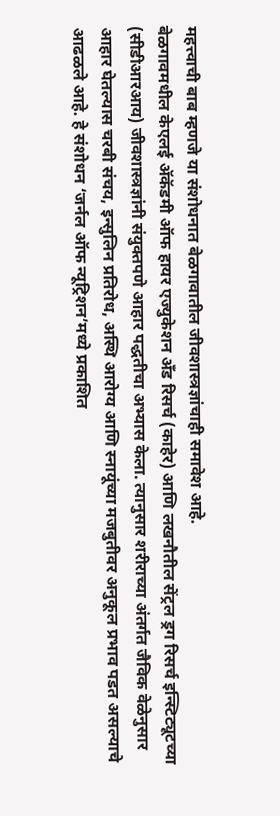महत्त्वाची बाब म्हणजे या संशोधनात बेळगावातील जीवशास्त्रज्ञांचाही समावेश आहे.
बेळगावमधील केएलई ॲकॅडमी ऑफ हायर एज्युकेशन अँड रिसर्च (काहेर) आणि लखनौतील सेंट्रल ड्रग रिसर्च इन्स्टिट्यूटच्या (सीडीआरआय) जीवशास्त्रज्ञांनी संयुक्तपणे आहार पद्धतीचा अभ्यास केला. त्यानुसार शरीराच्या अंतर्गत जैविक वेळेनुसार आहार घेतल्यास चरबी संचय, इन्सुलिन प्रतिरोध, अस्थि आरोग्य आणि स्नायूंच्या मजबुतीवर अनुकूल प्रभाव पडत असल्याचे आढळले आहे. हे संशोधन ‘जर्नल ऑफ न्यूट्रिशन’मध्ये प्रकाशित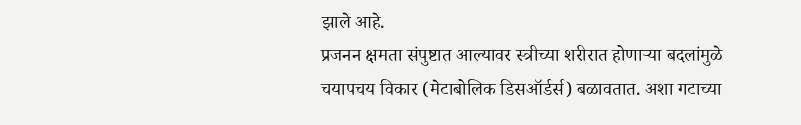झाले आहे.
प्रजनन क्षमता संपुष्टात आल्यावर स्त्रीच्या शरीरात होणाऱ्या बदलांमुळे चयापचय विकार (मेटाबोलिक डिसऑर्डर्स) बळावतात. अशा गटाच्या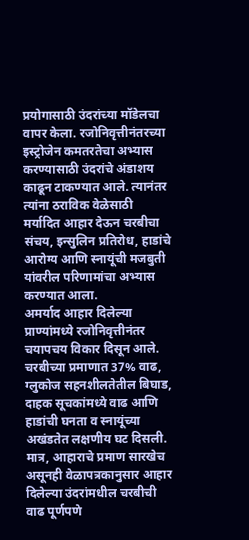प्रयोगासाठी उंदरांच्या मॉडेलचा वापर केला. रजोनिवृत्तीनंतरच्या इस्ट्रोजेन कमतरतेचा अभ्यास करण्यासाठी उंदरांचे अंडाशय काढून टाकण्यात आले. त्यानंतर त्यांना ठराविक वेळेसाठी मर्यादित आहार देऊन चरबीचा संचय, इन्सुलिन प्रतिरोध, हाडांचे आरोग्य आणि स्नायूंची मजबुती यांवरील परिणामांचा अभ्यास करण्यात आला.
अमर्याद आहार दिलेल्या प्राण्यांमध्ये रजोनिवृत्तीनंतर चयापचय विकार दिसून आले. चरबीच्या प्रमाणात 37% वाढ, ग्लुकोज सहनशीलतेतील बिघाड, दाहक सूचकांमध्ये वाढ आणि हाडांची घनता व स्नायूंच्या अखंडतेत लक्षणीय घट दिसली. मात्र, आहाराचे प्रमाण सारखेच असूनही वेळापत्रकानुसार आहार दिलेल्या उंदरांमधील चरबीची वाढ पूर्णपणे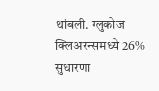थांबली. ग्लुकोज क्लिअरन्समध्ये 26% सुधारणा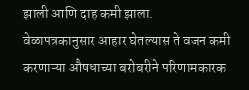झाली आणि दाह कमी झाला.
वेळापत्रकानुसार आहार घेतल्यास ते वजन कमी करणाऱ्या औषधाच्या बरोबरीने परिणामकारक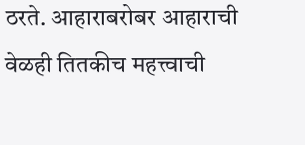ठरते. आहाराबरोबर आहाराची वेळही तितकीच महत्त्वाची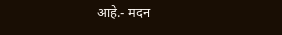आहे.- मदन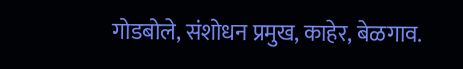गोडबोले, संशोधन प्रमुख, काहेर, बेळगाव.